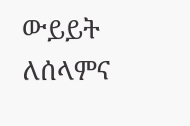ውይይት ለሰላምና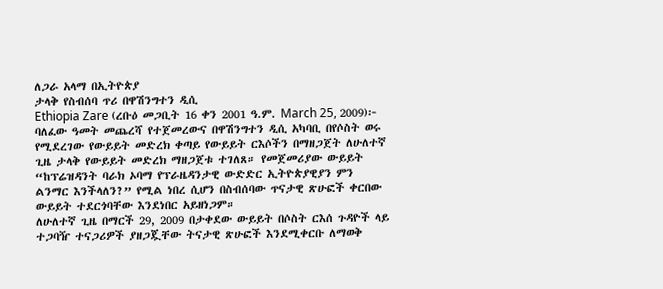ለጋራ አላማ በኢትዮጵያ
ታላቅ የስብሰባ ጥሪ በዋሽንግተን ዲሲ
Ethiopia Zare (ረቡዕ መጋቢት 16 ቀን 2001 ዓ.ም. March 25, 2009)፦ ባለፈው ዓመት መጨረሻ የተጀመረውና በዋሽንግተን ዲሲ አካባቢ በየሶስት ወሩ የሚደረገው የውይይት መድረክ ቀጣይ የውይይት ርእሶችን በማዘጋጀት ለሁለተኛ ጊዜ ታላቅ የውይይት መድረክ ማዘጋጀቱ ተገለጸ። የመጀመሪያው ውይይት “ከፕሬዝዳንት ባራክ ኦባማ የፕራዜዳንታዊ ውድድር ኢትዮጵያዊያን ምን ልንማር እንችላለን?” የሚል ነበረ ሲሆን በስብሰባው ጥናታዊ ጽሁፎች ቀርበው ውይይት ተደርጎባቸው እንደነበር አይዘነጋም።
ለሁለተኛ ጊዜ በማርች 29, 2009 በታቀደው ውይይት በሶስት ርእሰ ጉዳዮች ላይ ተጋባዥ ተናጋሪዎች ያዘጋጇቸው ትናታዊ ጽሁፎች እንደሚቀርቡ ለማወቅ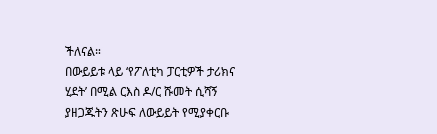ችለናል።
በውይይቱ ላይ ‘የፖለቲካ ፓርቲዎች ታሪክና ሂደት’ በሚል ርእስ ዶ/ር ሹመት ሲሻኝ ያዘጋጁትን ጽሁፍ ለውይይት የሚያቀርቡ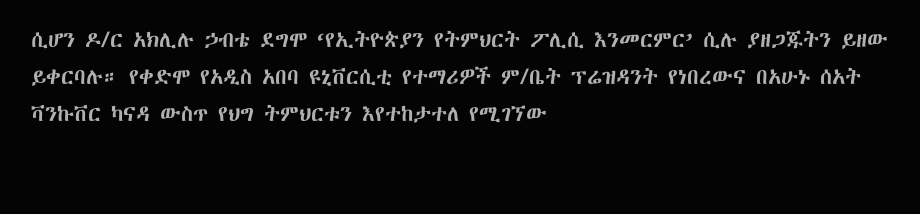ሲሆን ዶ/ር አክሊሉ ኃብቴ ደግሞ ‘የኢትዮጵያን የትምህርት ፖሊሲ እንመርምር’ ሲሉ ያዘጋጁትን ይዘው ይቀርባሉ። የቀድሞ የአዲስ አበባ ዩኒቨርሲቲ የተማሪዎች ም/ቤት ፕሬዝዳንት የነበረውና በአሁኑ ሰአት ቫንኩቨር ካናዳ ውስጥ የህግ ትምህርቱን እየተከታተለ የሚገኘው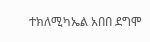ተክለሚካኤል አበበ ደግሞ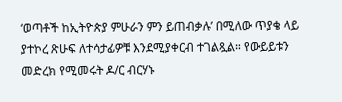‘ወጣቶች ከኢትዮጵያ ምሁራን ምን ይጠብቃሉ’ በሚለው ጥያቄ ላይ ያተኮረ ጽሁፍ ለተሳታፊዎቹ እንደሚያቀርብ ተገልጿል። የውይይቱን መድረክ የሚመሩት ዶ/ር ብርሃኑ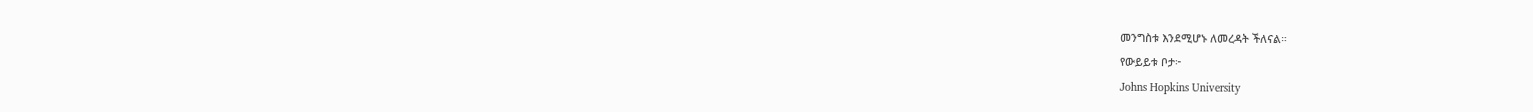መንግስቱ እንደሚሆኑ ለመረዳት ችለናል።
የውይይቱ ቦታ፦
Johns Hopkins University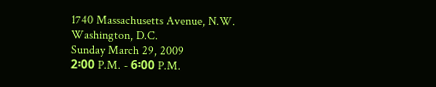1740 Massachusetts Avenue, N.W.
Washington, D.C.
Sunday March 29, 2009
2፡00 P.M. - 6፡00 P.M.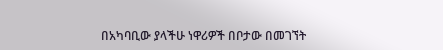በአካባቢው ያላችሁ ነዋሪዎች በቦታው በመገኘት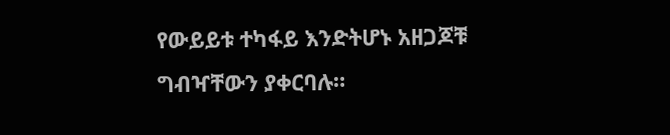የውይይቱ ተካፋይ እንድትሆኑ አዘጋጆቹ ግብዣቸውን ያቀርባሉ።